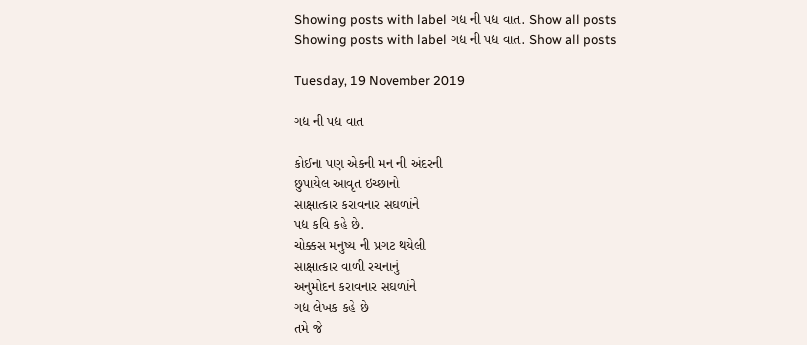Showing posts with label ગદ્ય ની પદ્ય વાત. Show all posts
Showing posts with label ગદ્ય ની પદ્ય વાત. Show all posts

Tuesday, 19 November 2019

ગદ્ય ની પદ્ય વાત

કોઈના પણ એકની મન ની અંદરની
છુપાયેલ આવૃત ઇચ્છાનો
સાક્ષાત્કાર કરાવનાર સઘળાંને
પદ્ય કવિ કહે છે.
ચોક્કસ મનુષ્ય ની પ્રગટ થયેલી
સાક્ષાત્કાર વાળી રચનાનું
અનુમોદન કરાવનાર સઘળાંને
ગદ્ય લેખક કહે છે
તમે જે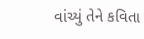વાંચ્યું તેને કવિતા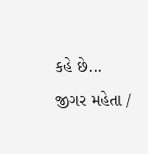કહે છે...
જીગર મહેતા /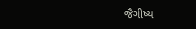જૈગીષ્ય